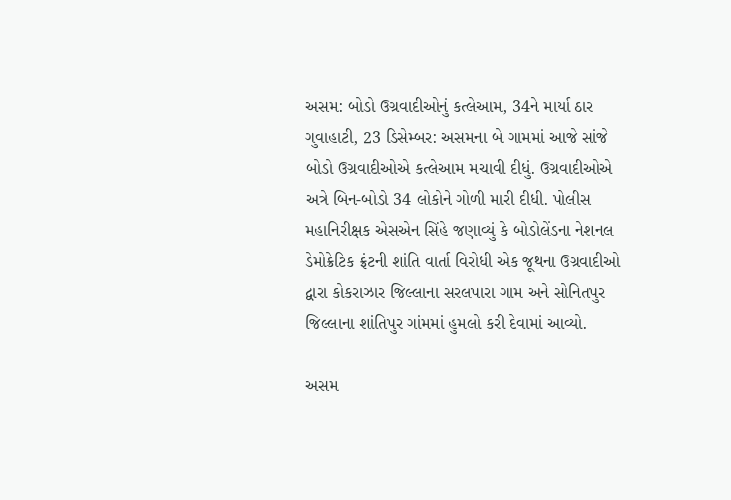અસમ: બોડો ઉગ્રવાદીઓનું કત્લેઆમ, 34ને માર્યા ઠાર
ગુવાહાટી, 23 ડિસેમ્બર: અસમના બે ગામમાં આજે સાંજે બોડો ઉગ્રવાદીઓએ કત્લેઆમ મચાવી દીધું. ઉગ્રવાદીઓએ અત્રે બિન-બોડો 34 લોકોને ગોળી મારી દીધી. પોલીસ મહાનિરીક્ષક એસએન સિંહે જણાવ્યું કે બોડોલેંડના નેશનલ ડેમોક્રેટિક ફ્રંટની શાંતિ વાર્તા વિરોધી એક જૂથના ઉગ્રવાદીઓ દ્વારા કોકરાઝાર જિલ્લાના સરલપારા ગામ અને સોનિતપુર જિલ્લાના શાંતિપુર ગાંમમાં હુમલો કરી દેવામાં આવ્યો.

અસમ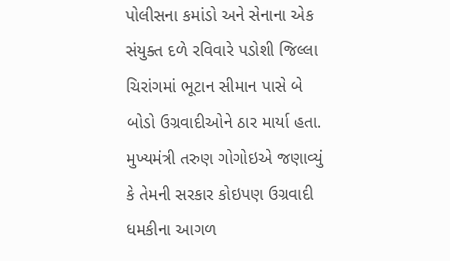પોલીસના કમાંડો અને સેનાના એક સંયુક્ત દળે રવિવારે પડોશી જિલ્લા ચિરાંગમાં ભૂટાન સીમાન પાસે બે બોડો ઉગ્રવાદીઓને ઠાર માર્યા હતા. મુખ્યમંત્રી તરુણ ગોગોઇએ જણાવ્યું કે તેમની સરકાર કોઇપણ ઉગ્રવાદી ધમકીના આગળ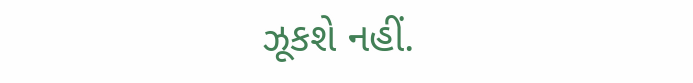ઝૂકશે નહીં.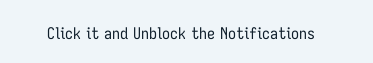Click it and Unblock the Notifications